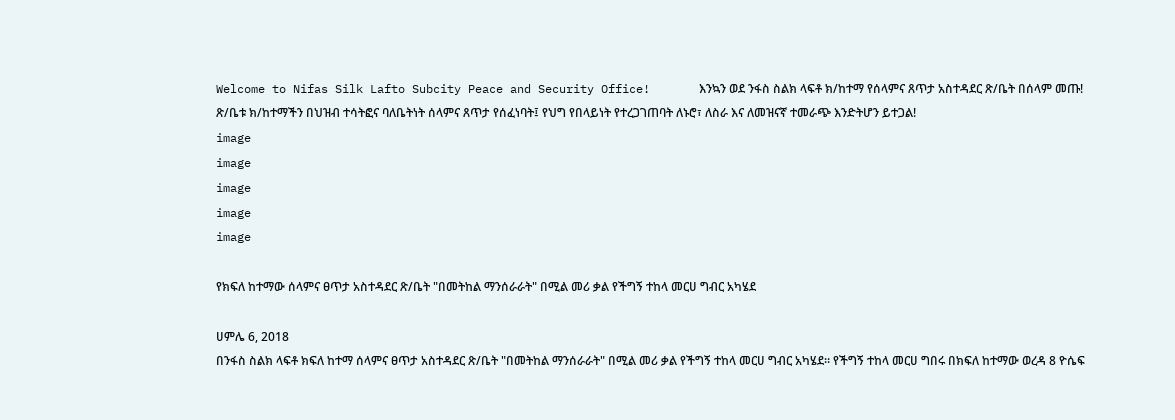Welcome to Nifas Silk Lafto Subcity Peace and Security Office!       እንኳን ወደ ንፋስ ስልክ ላፍቶ ክ/ከተማ የሰላምና ጸጥታ አስተዳደር ጽ/ቤት በሰላም መጡ!       ጽ/ቤቱ ክ/ከተማችን በህዝብ ተሳትፎና ባለቤትነት ሰላምና ጸጥታ የሰፈነባት፤ የህግ የበላይነት የተረጋገጠባት ለኑሮ፣ ለስራ እና ለመዝናኛ ተመራጭ እንድትሆን ይተጋል!
image
image
image
image
image

የክፍለ ከተማው ሰላምና ፀጥታ አስተዳደር ጽ/ቤት "በመትከል ማንሰራራት" በሚል መሪ ቃል የችግኝ ተከላ መርሀ ግብር አካሄደ

ሀምሌ 6, 2018
በንፋስ ስልክ ላፍቶ ክፍለ ከተማ ሰላምና ፀጥታ አስተዳደር ጽ/ቤት "በመትከል ማንሰራራት" በሚል መሪ ቃል የችግኝ ተከላ መርሀ ግብር አካሄደ። የችግኝ ተከላ መርሀ ግበሩ በክፍለ ከተማው ወረዳ 8 ዮሴፍ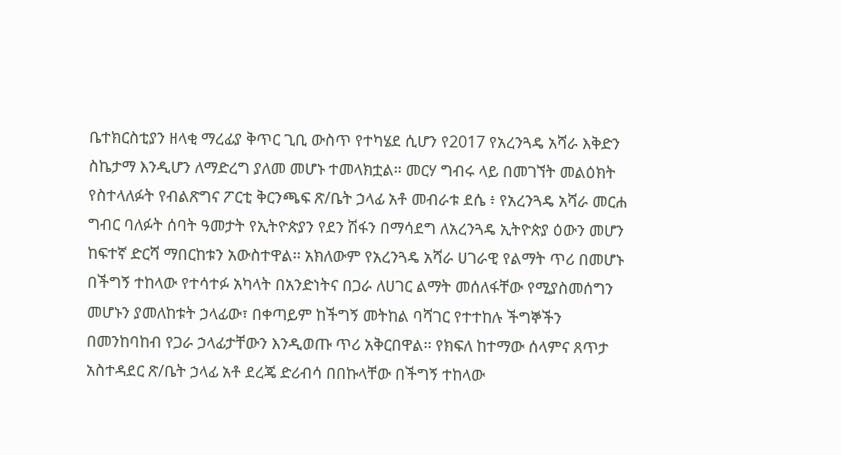ቤተክርስቲያን ዘላቂ ማረፊያ ቅጥር ጊቢ ውስጥ የተካሄደ ሲሆን የ2017 የአረንጓዴ አሻራ እቅድን ስኬታማ እንዲሆን ለማድረግ ያለመ መሆኑ ተመላክቷል። መርሃ ግብሩ ላይ በመገኘት መልዕክት የስተላለፉት የብልጽግና ፖርቲ ቅርንጫፍ ጽ/ቤት ኃላፊ አቶ መብራቱ ደሴ ፥ የአረንጓዴ አሻራ መርሐ ግብር ባለፉት ሰባት ዓመታት የኢትዮጵያን የደን ሽፋን በማሳደግ ለአረንጓዴ ኢትዮጵያ ዕውን መሆን ከፍተኛ ድርሻ ማበርከቱን አውስተዋል፡፡ አክለውም የአረንጓዴ አሻራ ሀገራዊ የልማት ጥሪ በመሆኑ በችግኝ ተከላው የተሳተፉ አካላት በአንድነትና በጋራ ለሀገር ልማት መሰለፋቸው የሚያስመሰግን መሆኑን ያመለከቱት ኃላፊው፣ በቀጣይም ከችግኝ መትከል ባሻገር የተተከሉ ችግኞችን በመንከባከብ የጋራ ኃላፊታቸውን እንዲወጡ ጥሪ አቅርበዋል፡፡ የክፍለ ከተማው ሰላምና ጸጥታ አስተዳደር ጽ/ቤት ኃላፊ አቶ ደረጄ ድሪብሳ በበኩላቸው በችግኝ ተከላው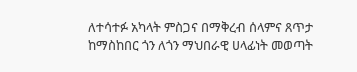ለተሳተፉ አካላት ምስጋና በማቅረብ ሰላምና ጸጥታ ከማስከበር ጎን ለጎን ማህበራዊ ሀላፊነት መወጣት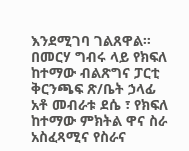እንደሚገባ ገልጸዋል። በመርሃ ግብሩ ላይ የክፍለ ከተማው ብልጽግና ፓርቲ ቅርንጫፍ ጽ/ቤት ኃላፊ አቶ መብራቱ ደሴ ፣ የክፍለ ከተማው ምክትል ዋና ስራ አስፈጻሚና የስራና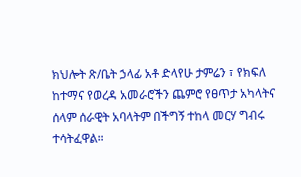ክህሎት ጽ/ቤት ኃላፊ አቶ ድላየሁ ታምሬን ፣ የክፍለ ከተማና የወረዳ አመራሮችን ጨምሮ የፀጥታ አካላትና ሰላም ሰራዊት አባላትም በችግኝ ተከላ መርሃ ግብሩ ተሳትፈዋል።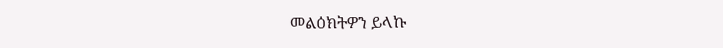መልዕክትዎን ይላኩ